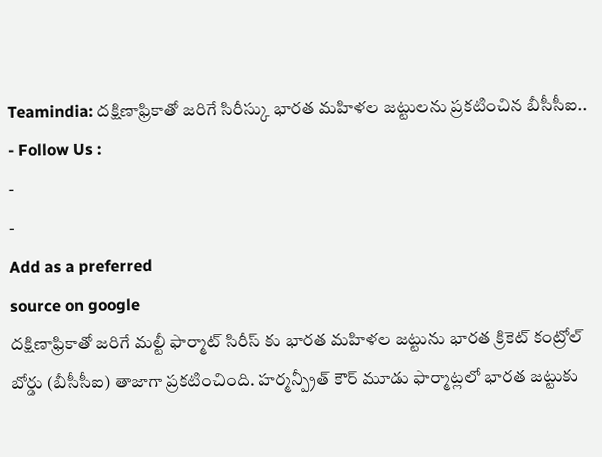Teamindia: దక్షిణాఫ్రికాతో జరిగే సిరీస్కు భారత మహిళల జట్టులను ప్రకటించిన బీసీసీఐ..
- Follow Us :
-
-
Add as a preferred
source on google
దక్షిణాఫ్రికాతో జరిగే మల్టీ ఫార్మాట్ సిరీస్ కు భారత మహిళల జట్టును భారత క్రికెట్ కంట్రోల్ బోర్డు (బీసీసీఐ) తాజాగా ప్రకటించింది. హర్మన్ప్రీత్ కౌర్ మూడు ఫార్మాట్లలో భారత జట్టుకు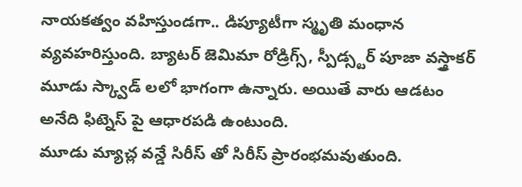నాయకత్వం వహిస్తుండగా.. డిప్యూటీగా స్మృతి మంధాన వ్యవహరిస్తుంది. బ్యాటర్ జెమిమా రోడ్రిగ్స్, స్పీడ్స్టర్ పూజా వస్త్రాకర్ మూడు స్క్వాడ్ లలో భాగంగా ఉన్నారు. అయితే వారు ఆడటం అనేది ఫిట్నెస్ పై ఆధారపడి ఉంటుంది.
మూడు మ్యాచ్ల వన్డే సిరీస్ తో సిరీస్ ప్రారంభమవుతుంది.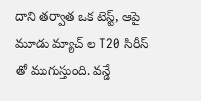దాని తర్వాత ఒక టెస్ట్, ఆపై మూడు మ్యాచ్ ల T20 సిరీస్ తో ముగుస్తుంది. వన్డే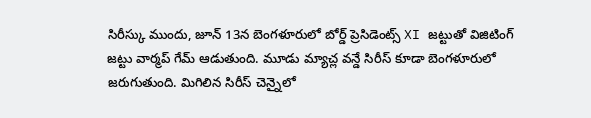సిరీస్కు ముందు, జూన్ 13న బెంగళూరులో బోర్డ్ ప్రెసిడెంట్స్ XI జట్టుతో విజిటింగ్ జట్టు వార్మప్ గేమ్ ఆడుతుంది. మూడు మ్యాచ్ల వన్డే సిరీస్ కూడా బెంగళూరులో జరుగుతుంది. మిగిలిన సిరీస్ చెన్నైలో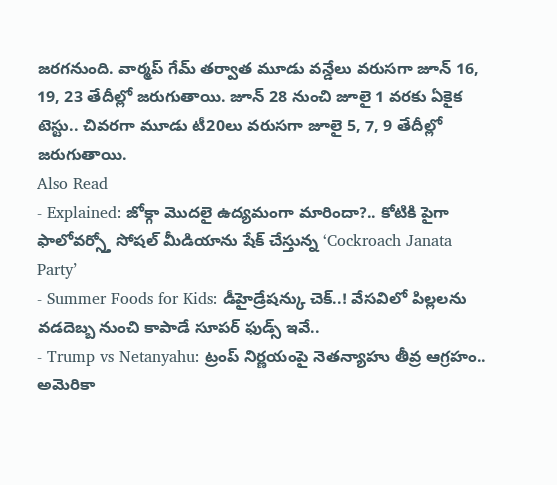జరగనుంది. వార్మప్ గేమ్ తర్వాత మూడు వన్డేలు వరుసగా జూన్ 16, 19, 23 తేదీల్లో జరుగుతాయి. జూన్ 28 నుంచి జూలై 1 వరకు ఏకైక టెస్టు.. చివరగా మూడు టీ20లు వరుసగా జూలై 5, 7, 9 తేదీల్లో జరుగుతాయి.
Also Read
- Explained: జోక్గా మొదలై ఉద్యమంగా మారిందా?.. కోటికి పైగా ఫాలోవర్స్తో సోషల్ మీడియాను షేక్ చేస్తున్న ‘Cockroach Janata Party’
- Summer Foods for Kids: డీహైడ్రేషన్కు చెక్..! వేసవిలో పిల్లలను వడదెబ్బ నుంచి కాపాడే సూపర్ ఫుడ్స్ ఇవే..
- Trump vs Netanyahu: ట్రంప్ నిర్ణయంపై నెతన్యాహు తీవ్ర ఆగ్రహం.. అమెరికా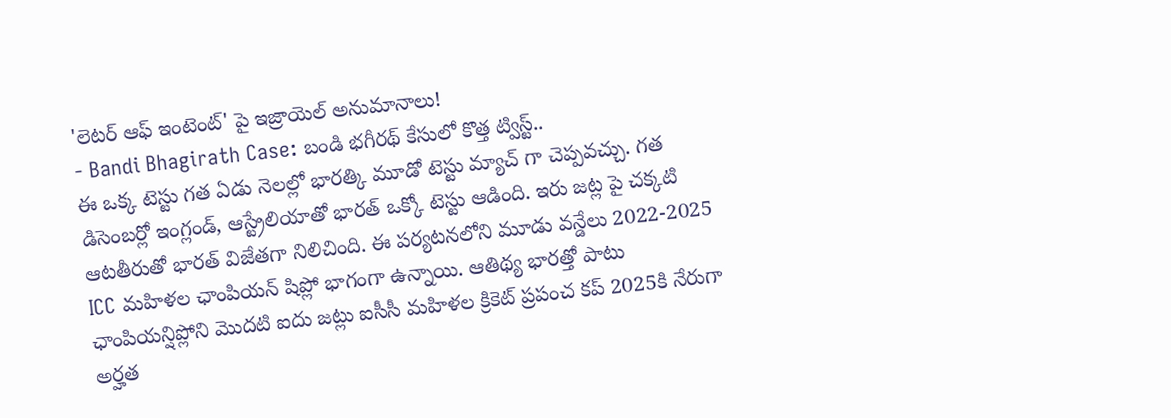'లెటర్ ఆఫ్ ఇంటెంట్' పై ఇజ్రాయెల్ అనుమానాలు!
- Bandi Bhagirath Case: బండి భగీరథ్ కేసులో కొత్త ట్విస్ట్..
ఈ ఒక్క టెస్టు గత ఏడు నెలల్లో భారత్కి మూడో టెస్టు మ్యాచ్ గా చెప్పవచ్చు. గత డిసెంబర్లో ఇంగ్లండ్, ఆస్ట్రేలియాతో భారత్ ఒక్కో టెస్టు ఆడింది. ఇరు జట్ల పై చక్కటి ఆటతీరుతో భారత్ విజేతగా నిలిచింది. ఈ పర్యటనలోని మూడు వన్డేలు 2022-2025 ICC మహిళల ఛాంపియన్ షిప్లో భాగంగా ఉన్నాయి. ఆతిథ్య భారత్తో పాటు ఛాంపియన్షిప్లోని మొదటి ఐదు జట్లు ఐసీసీ మహిళల క్రికెట్ ప్రపంచ కప్ 2025కి నేరుగా అర్హత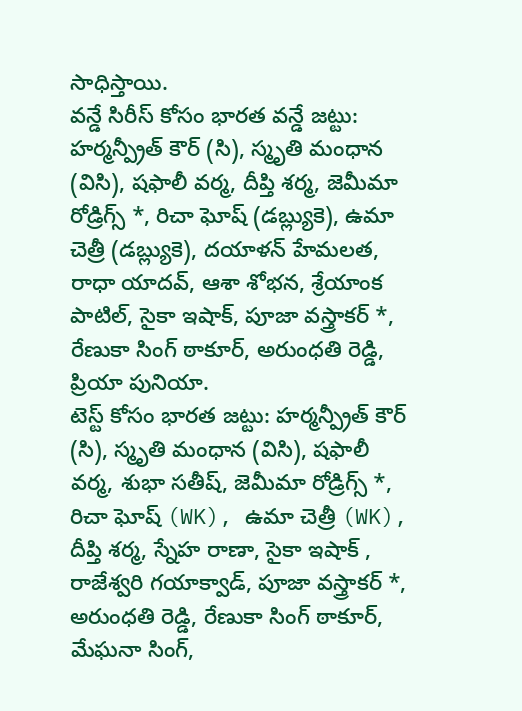సాధిస్తాయి.
వన్డే సిరీస్ కోసం భారత వన్డే జట్టు: హర్మన్ప్రీత్ కౌర్ (సి), స్మృతి మంధాన (విసి), షఫాలీ వర్మ, దీప్తి శర్మ, జెమీమా రోడ్రిగ్స్ *, రిచా ఘోష్ (డబ్ల్యుకె), ఉమా చెత్రీ (డబ్ల్యుకె), దయాళన్ హేమలత, రాధా యాదవ్, ఆశా శోభన, శ్రేయాంక పాటిల్, సైకా ఇషాక్, పూజా వస్త్రాకర్ *, రేణుకా సింగ్ ఠాకూర్, అరుంధతి రెడ్డి, ప్రియా పునియా.
టెస్ట్ కోసం భారత జట్టు: హర్మన్ప్రీత్ కౌర్ (సి), స్మృతి మంధాన (విసి), షఫాలీ వర్మ, శుభా సతీష్, జెమీమా రోడ్రిగ్స్ *, రిచా ఘోష్ (WK), ఉమా చెత్రీ (WK), దీప్తి శర్మ, స్నేహ రాణా, సైకా ఇషాక్ , రాజేశ్వరి గయాక్వాడ్, పూజా వస్త్రాకర్ *, అరుంధతి రెడ్డి, రేణుకా సింగ్ ఠాకూర్, మేఘనా సింగ్,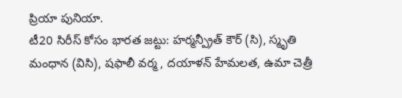ప్రియా పునియా.
టీ20 సిరీస్ కోసం భారత జట్టు: హర్మన్ప్రీత్ కౌర్ (సి), స్మృతి మంధాన (విసి), షఫాలీ వర్మ, దయాళన్ హేమలత, ఉమా చెత్రీ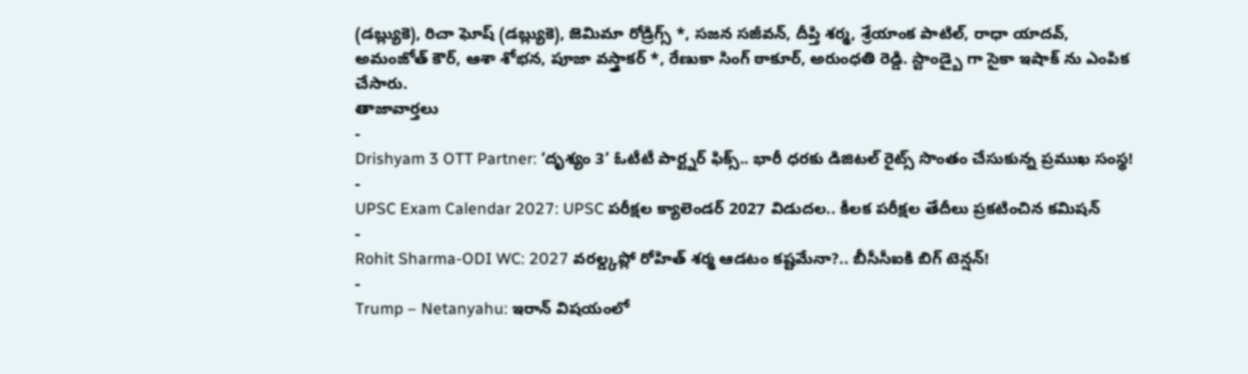(డబ్ల్యుకె), రిచా ఘోష్ (డబ్ల్యుకె), జెమిమా రోడ్రిగ్స్ *, సజన సజీవన్, దీప్తి శర్మ, శ్రేయాంక పాటిల్, రాధా యాదవ్, అమంజోత్ కౌర్, ఆశా శోభన, పూజా వస్త్రాకర్ *, రేణుకా సింగ్ ఠాకూర్, అరుంధతి రెడ్డి. స్టాండ్బై గా సైకా ఇషాక్ ను ఎంపిక చేసారు.
తాజావార్తలు
-
Drishyam 3 OTT Partner: ‘దృశ్యం 3’ ఓటీటీ పార్ట్నర్ ఫిక్స్.. భారీ ధరకు డిజిటల్ రైట్స్ సొంతం చేసుకున్న ప్రముఖ సంస్థ!
-
UPSC Exam Calendar 2027: UPSC పరీక్షల క్యాలెండర్ 2027 విడుదల.. కీలక పరీక్షల తేదీలు ప్రకటించిన కమిషన్
-
Rohit Sharma-ODI WC: 2027 వరల్డ్కప్లో రోహిత్ శర్మ ఆడటం కష్టమేనా?.. బీసీసీఐకి బిగ్ టెన్షన్!
-
Trump – Netanyahu: ఇరాన్ విషయంలో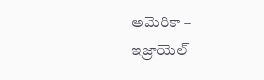అమెరికా – ఇజ్రాయెల్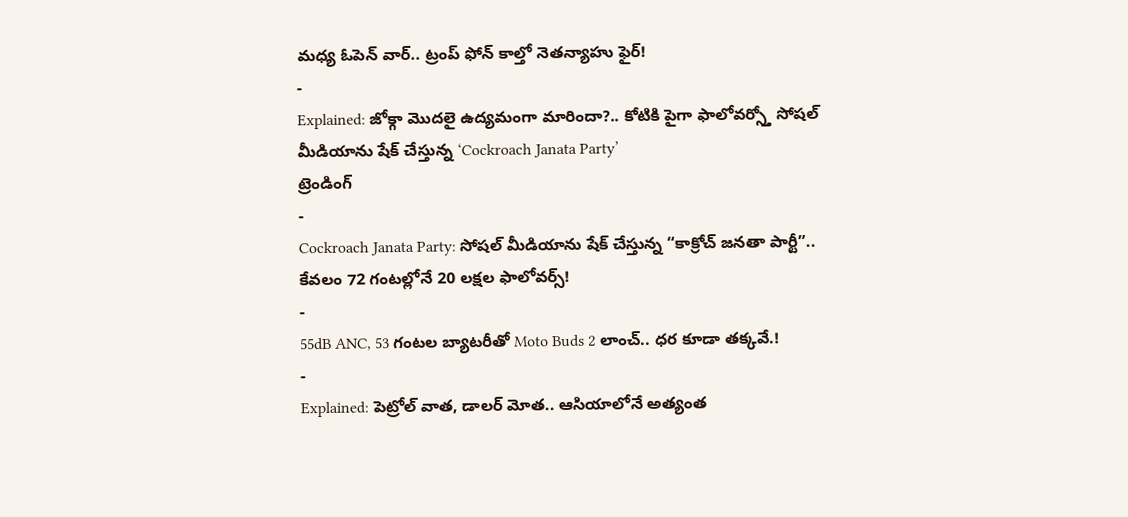మధ్య ఓపెన్ వార్.. ట్రంప్ ఫోన్ కాల్తో నెతన్యాహు ఫైర్!
-
Explained: జోక్గా మొదలై ఉద్యమంగా మారిందా?.. కోటికి పైగా ఫాలోవర్స్తో సోషల్ మీడియాను షేక్ చేస్తున్న ‘Cockroach Janata Party’
ట్రెండింగ్
-
Cockroach Janata Party: సోషల్ మీడియాను షేక్ చేస్తున్న “కాక్రోచ్ జనతా పార్టీ”.. కేవలం 72 గంటల్లోనే 20 లక్షల ఫాలోవర్స్!
-
55dB ANC, 53 గంటల బ్యాటరీతో Moto Buds 2 లాంచ్.. ధర కూడా తక్కవే.!
-
Explained: పెట్రోల్ వాత, డాలర్ మోత.. ఆసియాలోనే అత్యంత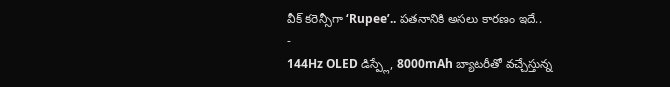వీక్ కరెన్సీగా ‘Rupee’.. పతనానికి అసలు కారణం ఇదే..
-
144Hz OLED డిస్ప్లే, 8000mAh బ్యాటరీతో వచ్చేస్తున్న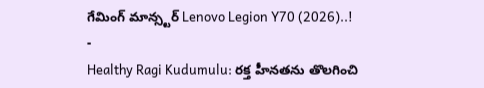గేమింగ్ మాన్స్టర్ Lenovo Legion Y70 (2026)..!
-
Healthy Ragi Kudumulu: రక్త హీనతను తొలగించి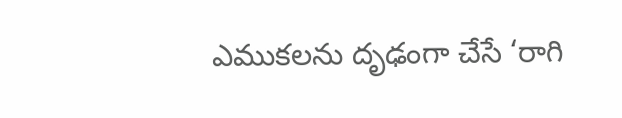ఎముకలను దృఢంగా చేసే ‘రాగి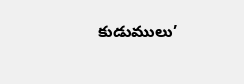కుడుములు’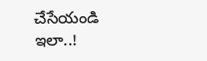చేసేయండి ఇలా..!